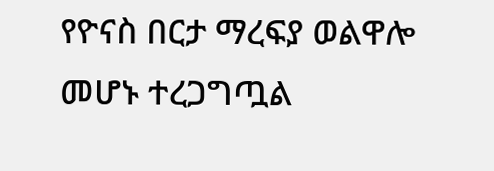የዮናስ በርታ ማረፍያ ወልዋሎ መሆኑ ተረጋግጧል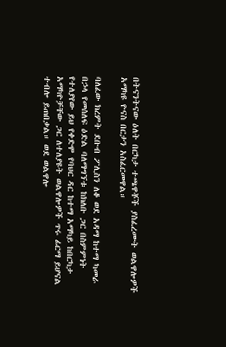በትናንትናው ዕለት በርካታ ተጫዋቾች ያስፈረሙት ወልዋሎዎች አማካዩ ዮናስ በርታን አስፈርመዋል።

ባለፈው ክረምት ደቡብ ፖሊስን ለቆ ወደ አዳማ ከተማ ካመራ በኃላ የመሰለፍ ዕድል ባለማግኘቱ ከክለቡ ጋር በስምምነት የተለያየው ይህ የቀድሞ የባህር ዳር ከተማ አማካይ ከበርካታ አማካዮቻቸው ጋር ለተለያዩት ወልዋሎዎች ጥሩ ፊርማ ይሆናል ተብሎ ይጠበቃል። ወደ ወልዋሎ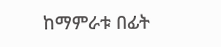ከማምራቱ በፊት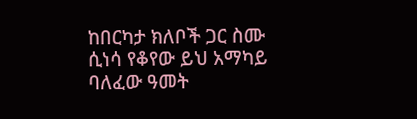ከበርካታ ክለቦች ጋር ስሙ ሲነሳ የቆየው ይህ አማካይ ባለፈው ዓመት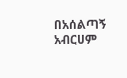በአሰልጣኝ አብርሀም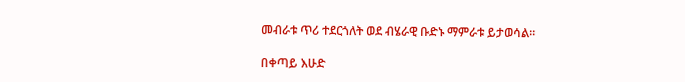መብራቱ ጥሪ ተደርጎለት ወደ ብሄራዊ ቡድኑ ማምራቱ ይታወሳል።

በቀጣይ እሁድ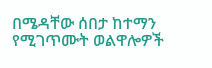በሜዳቸው ሰበታ ከተማን የሚገጥሙት ወልዋሎዎች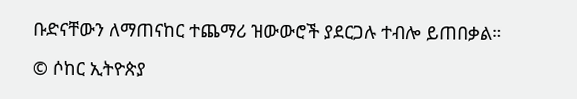ቡድናቸውን ለማጠናከር ተጨማሪ ዝውውሮች ያደርጋሉ ተብሎ ይጠበቃል።

© ሶከር ኢትዮጵያ